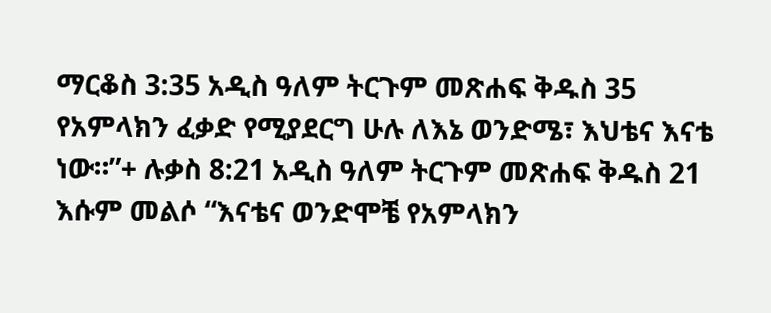ማርቆስ 3:35 አዲስ ዓለም ትርጉም መጽሐፍ ቅዱስ 35 የአምላክን ፈቃድ የሚያደርግ ሁሉ ለእኔ ወንድሜ፣ እህቴና እናቴ ነው።”+ ሉቃስ 8:21 አዲስ ዓለም ትርጉም መጽሐፍ ቅዱስ 21 እሱም መልሶ “እናቴና ወንድሞቼ የአምላክን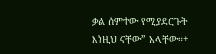ቃል ሰምተው የሚያደርጉት እነዚህ ናቸው” አላቸው።+